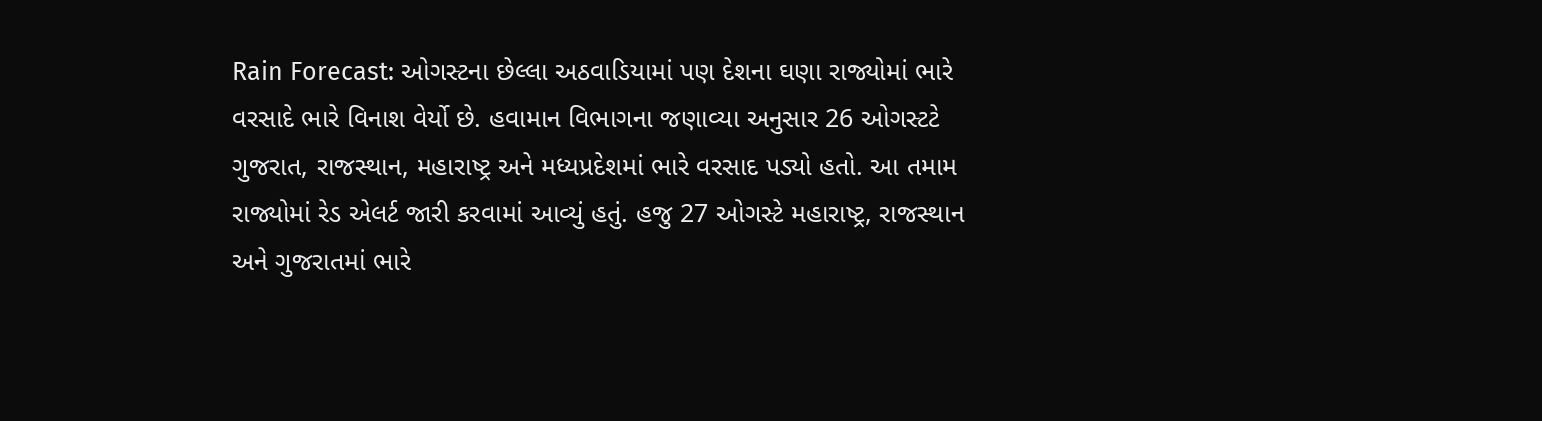Rain Forecast: ઓગસ્ટના છેલ્લા અઠવાડિયામાં પણ દેશના ઘણા રાજ્યોમાં ભારે વરસાદે ભારે વિનાશ વેર્યો છે. હવામાન વિભાગના જણાવ્યા અનુસાર 26 ઓગસ્ટટે ગુજરાત, રાજસ્થાન, મહારાષ્ટ્ર અને મધ્યપ્રદેશમાં ભારે વરસાદ પડ્યો હતો. આ તમામ રાજ્યોમાં રેડ એલર્ટ જારી કરવામાં આવ્યું હતું. હજુ 27 ઓગસ્ટે મહારાષ્ટ્ર, રાજસ્થાન અને ગુજરાતમાં ભારે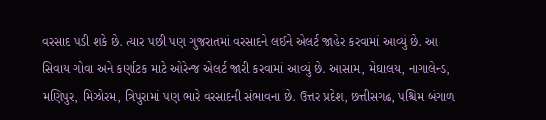વરસાદ પડી શકે છે. ત્યાર પછી પણ ગુજરાતમાં વરસાદને લઈને એલર્ટ જાહેર કરવામાં આવ્યું છે. આ સિવાય ગોવા અને કર્ણાટક માટે ઓરેન્જ એલર્ટ જારી કરવામાં આવ્યું છે. આસામ, મેઘાલય, નાગાલેન્ડ, મણિપુર, મિઝોરમ, ત્રિપુરામાં પણ ભારે વરસાદની સંભાવના છે. ઉત્તર પ્રદેશ, છત્તીસગઢ, પશ્ચિમ બંગાળ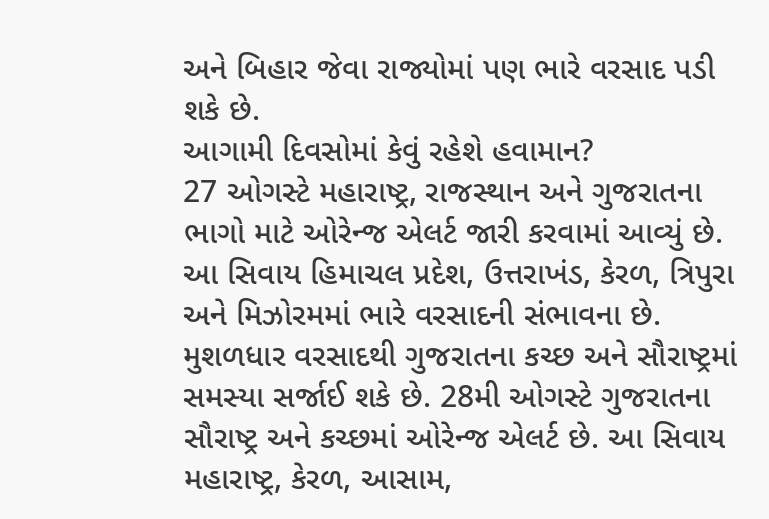અને બિહાર જેવા રાજ્યોમાં પણ ભારે વરસાદ પડી શકે છે.
આગામી દિવસોમાં કેવું રહેશે હવામાન?
27 ઓગસ્ટે મહારાષ્ટ્ર, રાજસ્થાન અને ગુજરાતના ભાગો માટે ઓરેન્જ એલર્ટ જારી કરવામાં આવ્યું છે. આ સિવાય હિમાચલ પ્રદેશ, ઉત્તરાખંડ, કેરળ, ત્રિપુરા અને મિઝોરમમાં ભારે વરસાદની સંભાવના છે. મુશળધાર વરસાદથી ગુજરાતના કચ્છ અને સૌરાષ્ટ્રમાં સમસ્યા સર્જાઈ શકે છે. 28મી ઓગસ્ટે ગુજરાતના સૌરાષ્ટ્ર અને કચ્છમાં ઓરેન્જ એલર્ટ છે. આ સિવાય મહારાષ્ટ્ર, કેરળ, આસામ,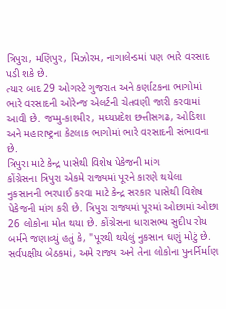ત્રિપુરા, મણિપુર, મિઝોરમ, નાગાલેન્ડમાં પણ ભારે વરસાદ પડી શકે છે.
ત્યાર બાદ 29 ઓગસ્ટે ગુજરાત અને કર્ણાટકના ભાગોમાં ભારે વરસાદની ઓરેન્જ એલર્ટની ચેતવણી જારી કરવામાં આવી છે. જમ્મુ-કાશ્મીર, મધ્યપ્રદેશ છત્તીસગઢ, ઓડિશા અને મહારાષ્ટ્રના કેટલાક ભાગોમાં ભારે વરસાદની સંભાવના છે.
ત્રિપુરા માટે કેન્દ્ર પાસેથી વિશેષ પેકેજની માંગ
કોંગ્રેસના ત્રિપુરા એકમે રાજ્યમાં પૂરને કારણે થયેલા નુકસાનની ભરપાઈ કરવા માટે કેન્દ્ર સરકાર પાસેથી વિશેષ પેકેજની માંગ કરી છે. ત્રિપુરા રાજ્યમાં પૂરમાં ઓછામાં ઓછા 26 લોકોના મોત થયા છે. કોંગ્રેસના ધારાસભ્ય સુદીપ રોય બર્મને જણાવ્યું હતું કે, "પૂરથી થયેલું નુકસાન ઘણું મોટું છે. સર્વપક્ષીય બેઠકમાં, અમે રાજ્ય અને તેના લોકોના પુનર્નિર્માણ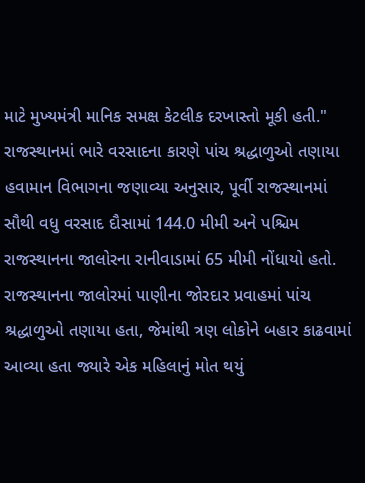માટે મુખ્યમંત્રી માનિક સમક્ષ કેટલીક દરખાસ્તો મૂકી હતી."
રાજસ્થાનમાં ભારે વરસાદના કારણે પાંચ શ્રદ્ધાળુઓ તણાયા
હવામાન વિભાગના જણાવ્યા અનુસાર, પૂર્વી રાજસ્થાનમાં સૌથી વધુ વરસાદ દૌસામાં 144.0 મીમી અને પશ્ચિમ રાજસ્થાનના જાલોરના રાનીવાડામાં 65 મીમી નોંધાયો હતો. રાજસ્થાનના જાલોરમાં પાણીના જોરદાર પ્રવાહમાં પાંચ શ્રદ્ધાળુઓ તણાયા હતા, જેમાંથી ત્રણ લોકોને બહાર કાઢવામાં આવ્યા હતા જ્યારે એક મહિલાનું મોત થયું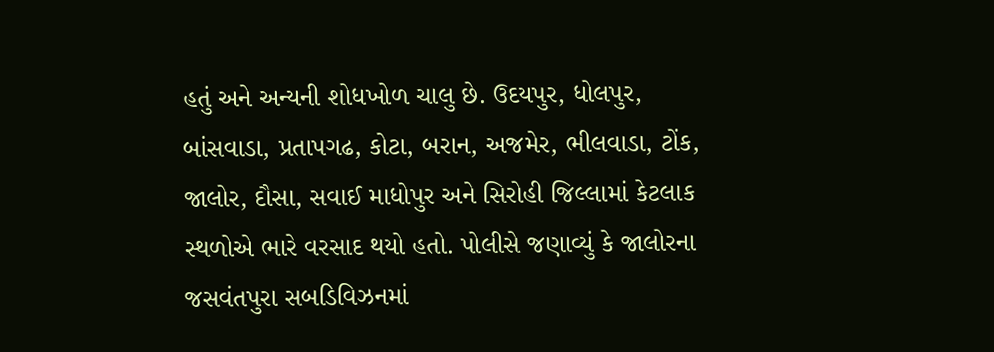હતું અને અન્યની શોધખોળ ચાલુ છે. ઉદયપુર, ધોલપુર, બાંસવાડા, પ્રતાપગઢ, કોટા, બરાન, અજમેર, ભીલવાડા, ટોંક, જાલોર, દૌસા, સવાઈ માધોપુર અને સિરોહી જિલ્લામાં કેટલાક સ્થળોએ ભારે વરસાદ થયો હતો. પોલીસે જણાવ્યું કે જાલોરના જસવંતપુરા સબડિવિઝનમાં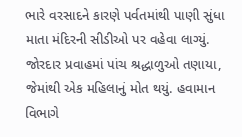ભારે વરસાદને કારણે પર્વતમાંથી પાણી સુંધા માતા મંદિરની સીડીઓ પર વહેવા લાગ્યું. જોરદાર પ્રવાહમાં પાંચ શ્રદ્ધાળુઓ તણાયા, જેમાંથી એક મહિલાનું મોત થયું. હવામાન વિભાગે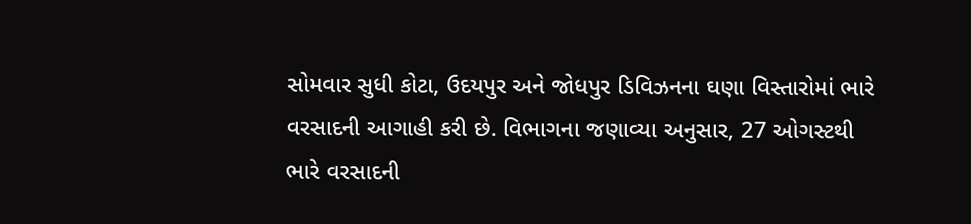સોમવાર સુધી કોટા, ઉદયપુર અને જોધપુર ડિવિઝનના ઘણા વિસ્તારોમાં ભારે વરસાદની આગાહી કરી છે. વિભાગના જણાવ્યા અનુસાર, 27 ઓગસ્ટથી ભારે વરસાદની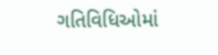ગતિવિધિઓમાં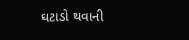ઘટાડો થવાની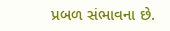પ્રબળ સંભાવના છે.